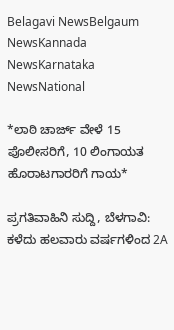Belagavi NewsBelgaum NewsKannada NewsKarnataka NewsNational

*ಲಾಠಿ ಚಾರ್ಜ್ ವೇಳೆ 15 ಪೊಲೀಸರಿಗೆ, 10 ಲಿಂಗಾಯತ ಹೊರಾಟಗಾರರಿಗೆ ಗಾಯ*

ಪ್ರಗತಿವಾಹಿನಿ ಸುದ್ದಿ, ಬೆಳಗಾವಿ: ಕಳೆದು ಹಲವಾರು ವರ್ಷಗಳಿಂದ 2A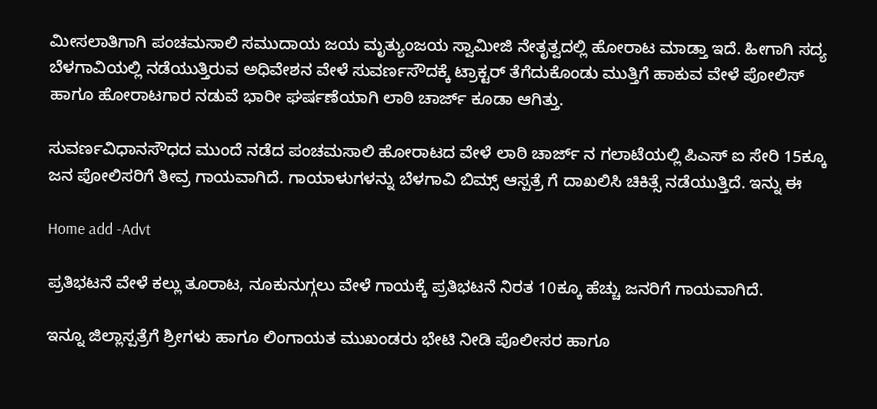ಮೀಸಲಾತಿಗಾಗಿ ಪಂಚಮಸಾಲಿ ಸಮುದಾಯ ಜಯ ಮೃತ್ಯುಂಜಯ ಸ್ವಾಮೀಜಿ ನೇತೃತ್ವದಲ್ಲಿ ಹೋರಾಟ ಮಾಡ್ತಾ ಇದೆ. ಹೀಗಾಗಿ ಸದ್ಯ ಬೆಳಗಾವಿಯಲ್ಲಿ ನಡೆಯುತ್ತಿರುವ ಅಧಿವೇಶನ ವೇಳೆ ಸುವರ್ಣಸೌದಕ್ಕೆ ಟ್ರಾಕ್ಟರ್ ತೆಗೆದುಕೊಂಡು ಮುತ್ತಿಗೆ ಹಾಕುವ ವೇಳೆ ಪೋಲಿಸ್ ಹಾಗೂ ಹೋರಾಟಗಾರ ನಡುವೆ ಭಾರೀ ಘರ್ಷಣೆಯಾಗಿ ಲಾಠಿ ಚಾರ್ಜ್ ಕೂಡಾ ಆಗಿತ್ತು.

ಸುವರ್ಣವಿಧಾನಸೌಧದ ಮುಂದೆ ನಡೆದ ಪಂಚಮಸಾಲಿ ಹೋರಾಟದ ವೇಳೆ ಲಾಠಿ ಚಾರ್ಜ್ ನ ಗಲಾಟೆಯಲ್ಲಿ ಪಿಎಸ್ ಐ ಸೇರಿ 15ಕ್ಕೂ ಜನ ಪೋಲಿಸರಿಗೆ ತೀವ್ರ ಗಾಯವಾಗಿದೆ. ಗಾಯಾಳುಗಳನ್ನು ಬೆಳಗಾವಿ ಬಿಮ್ಸ್ ಆಸ್ಪತ್ರೆ ಗೆ ದಾಖಲಿಸಿ ಚಿಕಿತ್ಸೆ ನಡೆಯುತ್ತಿದೆ. ಇನ್ನು ಈ

Home add -Advt

ಪ್ರತಿಭಟನೆ ವೇಳೆ ಕಲ್ಲು ತೂರಾಟ, ನೂಕುನುಗ್ಗಲು ವೇಳೆ ಗಾಯಕ್ಕೆ ಪ್ರತಿಭಟನೆ ನಿರತ 10ಕ್ಕೂ ಹೆಚ್ಚು ಜನರಿಗೆ ಗಾಯವಾಗಿದೆ.

ಇನ್ನೂ ಜಿಲ್ಲಾಸ್ಪತ್ರೆಗೆ ಶ್ರೀಗಳು ಹಾಗೂ ಲಿಂಗಾಯತ ಮುಖಂಡರು ಭೇಟಿ ನೀಡಿ ಪೊಲೀಸರ ಹಾಗೂ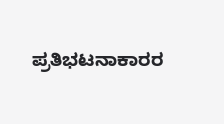ಪ್ರತಿಭಟನಾಕಾರರ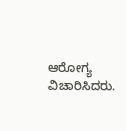ಆರೋಗ್ಯ ವಿಚಾರಿಸಿದರು.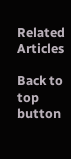Related Articles

Back to top button